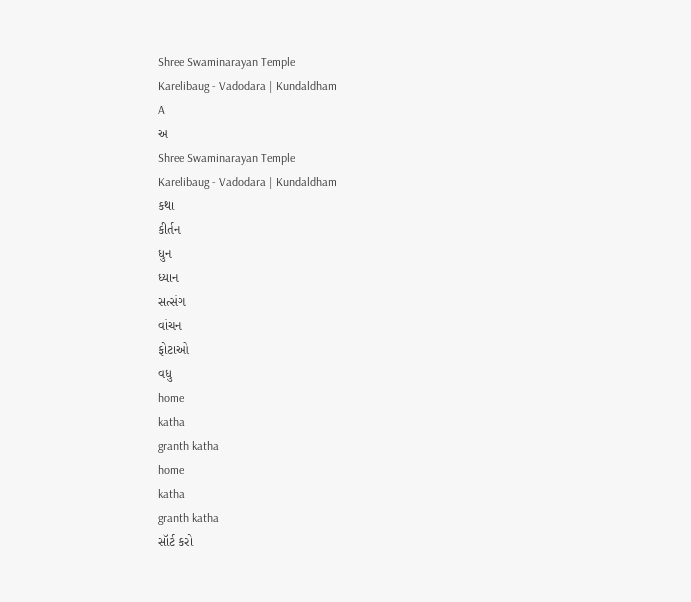Shree Swaminarayan Temple
Karelibaug - Vadodara | Kundaldham
A
અ
Shree Swaminarayan Temple
Karelibaug - Vadodara | Kundaldham
કથા
કીર્તન
ધુન
ધ્યાન
સત્સંગ
વાંચન
ફોટાઓ
વધુ
home
katha
granth katha
home
katha
granth katha
સૉર્ટ કરો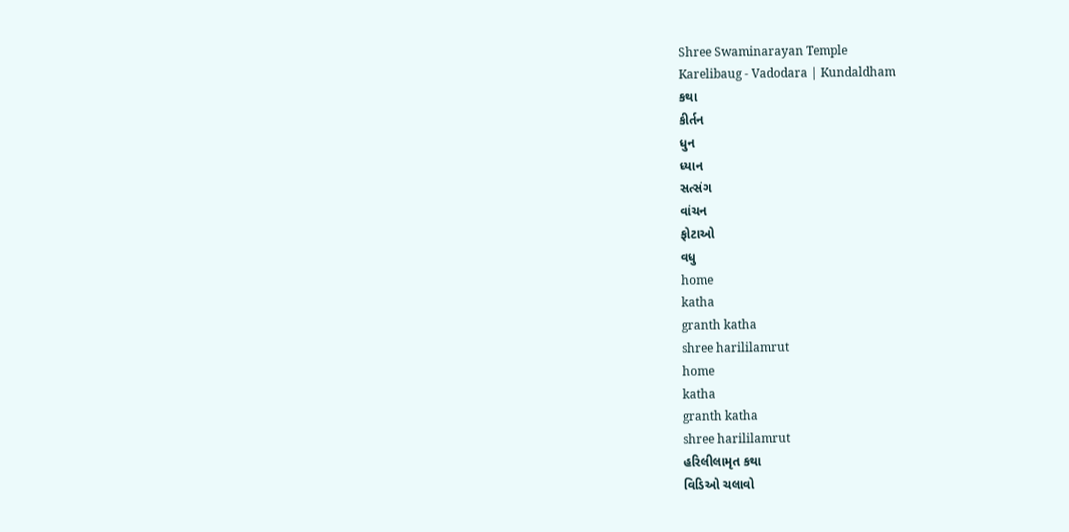Shree Swaminarayan Temple
Karelibaug - Vadodara | Kundaldham
કથા
કીર્તન
ધુન
ધ્યાન
સત્સંગ
વાંચન
ફોટાઓ
વધુ
home
katha
granth katha
shree harililamrut
home
katha
granth katha
shree harililamrut
હરિલીલામૃત કથા
વિડિઓ ચલાવો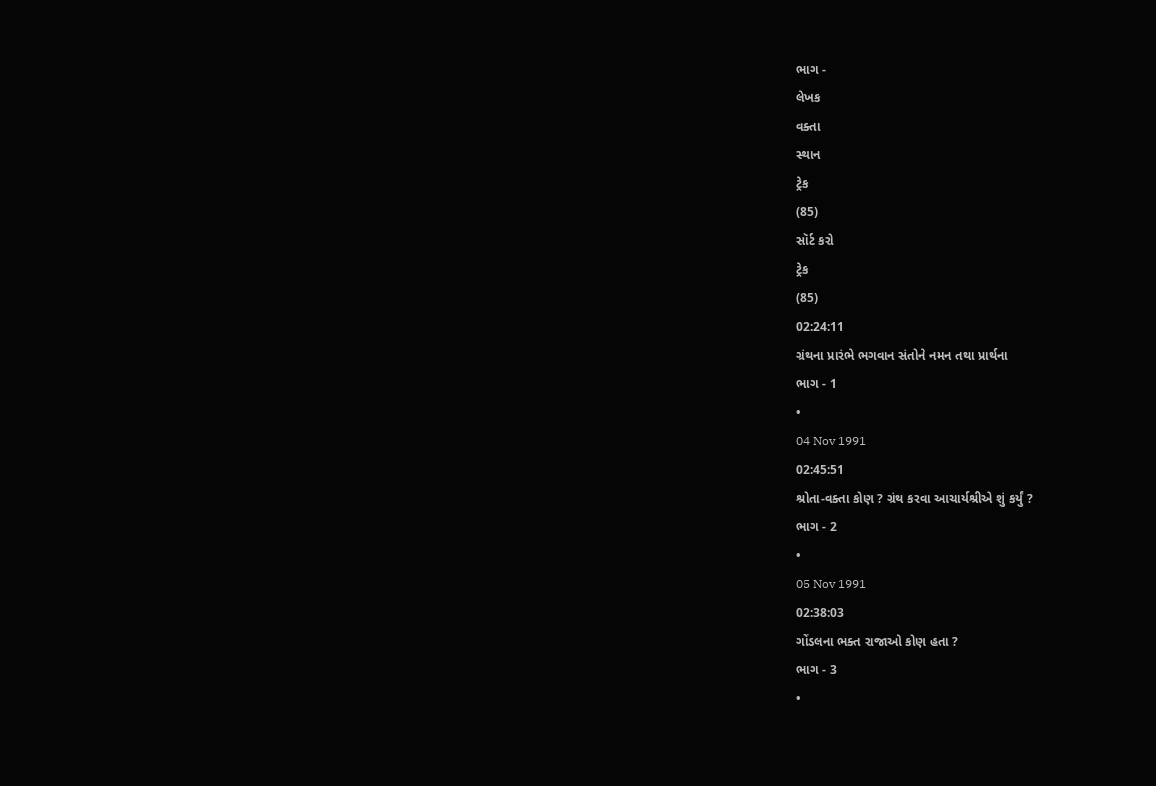ભાગ -
લેખક
વક્તા
સ્થાન
ટ્રેક
(85)
સૉર્ટ કરો
ટ્રેક
(85)
02:24:11
ગ્રંથના પ્રારંભે ભગવાન સંતોને નમન તથા પ્રાર્થના
ભાગ - 1
•
04 Nov 1991
02:45:51
શ્રોતા-વક્તા કોણ ? ગ્રંથ કરવા આચાર્યશ્રીએ શું કર્યું ?
ભાગ - 2
•
05 Nov 1991
02:38:03
ગોંડલના ભક્ત રાજાઓ કોણ હતા ?
ભાગ - 3
•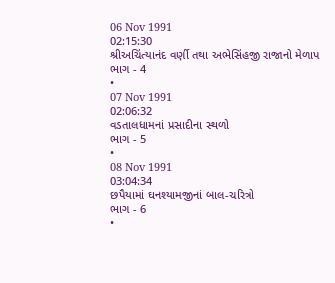06 Nov 1991
02:15:30
શ્રીઅચિંત્યાનંદ વર્ણી તથા અભેસિંહજી રાજાનો મેળાપ
ભાગ - 4
•
07 Nov 1991
02:06:32
વડતાલધામનાં પ્રસાદીના સ્થળો
ભાગ - 5
•
08 Nov 1991
03:04:34
છપૈયામાં ઘનશ્યામજીનાં બાલ-ચરિત્રો
ભાગ - 6
•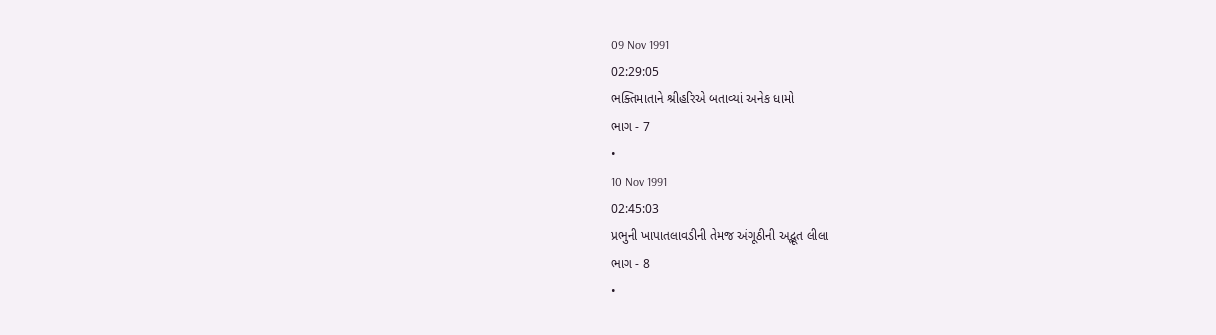09 Nov 1991
02:29:05
ભક્તિમાતાને શ્રીહરિએ બતાવ્યાં અનેક ધામો
ભાગ - 7
•
10 Nov 1991
02:45:03
પ્રભુની ખાપાતલાવડીની તેમજ અંગૂઠીની અદ્ભૂત લીલા
ભાગ - 8
•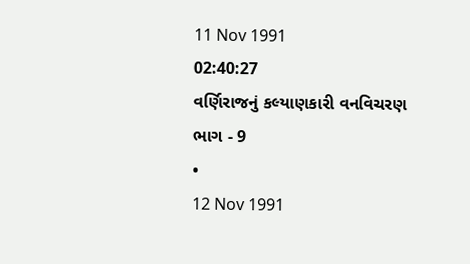11 Nov 1991
02:40:27
વર્ણિરાજનું કલ્યાણકારી વનવિચરણ
ભાગ - 9
•
12 Nov 1991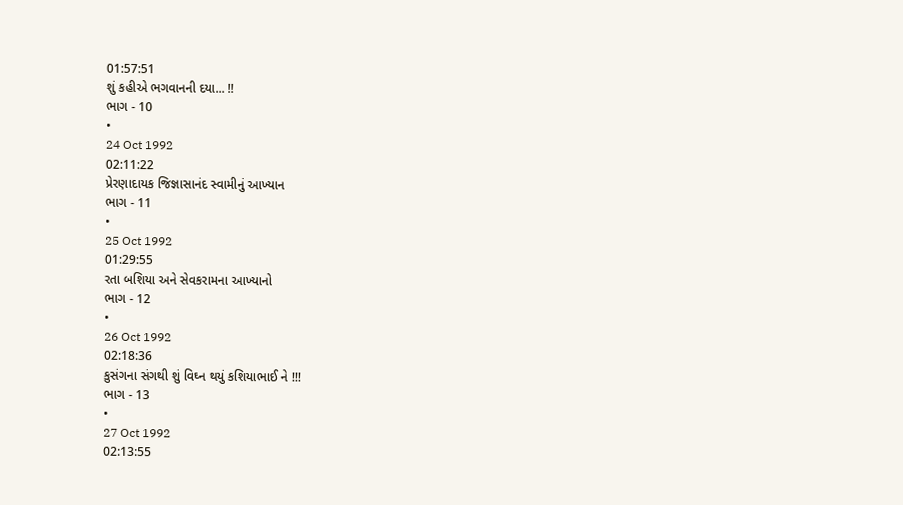01:57:51
શું કહીએ ભગવાનની દયા... !!
ભાગ - 10
•
24 Oct 1992
02:11:22
પ્રેરણાદાયક જિજ્ઞાસાનંદ સ્વામીનું આખ્યાન
ભાગ - 11
•
25 Oct 1992
01:29:55
રતા બશિયા અને સેવકરામના આખ્યાનો
ભાગ - 12
•
26 Oct 1992
02:18:36
કુસંગના સંગથી શું વિઘ્ન થયું કશિયાભાઈ ને !!!
ભાગ - 13
•
27 Oct 1992
02:13:55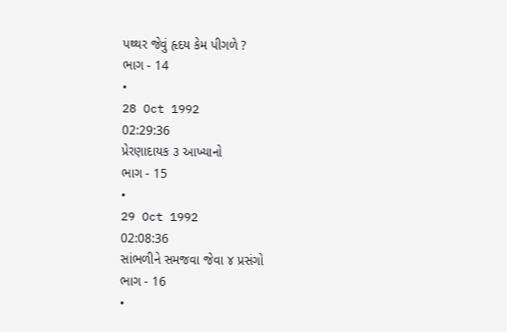પથ્થર જેવું હૃદય કેમ પીગળે ?
ભાગ - 14
•
28 Oct 1992
02:29:36
પ્રેરણાદાયક ૩ આખ્યાનો
ભાગ - 15
•
29 Oct 1992
02:08:36
સાંભળીને સમજવા જેવા ૪ પ્રસંગો
ભાગ - 16
•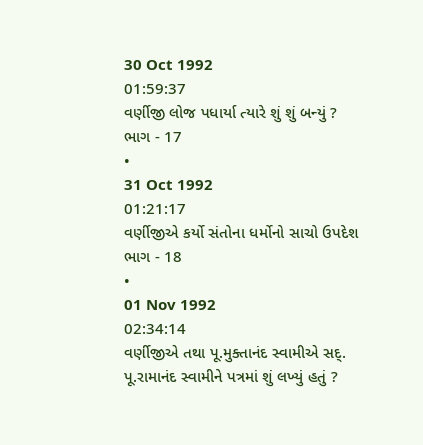30 Oct 1992
01:59:37
વર્ણીજી લોજ પધાર્યા ત્યારે શું શું બન્યું ?
ભાગ - 17
•
31 Oct 1992
01:21:17
વર્ણીજીએ કર્યો સંતોના ધર્મોનો સાચો ઉપદેશ
ભાગ - 18
•
01 Nov 1992
02:34:14
વર્ણીજીએ તથા પૂ.મુક્તાનંદ સ્વામીએ સદ્. પૂ.રામાનંદ સ્વામીને પત્રમાં શું લખ્યું હતું ?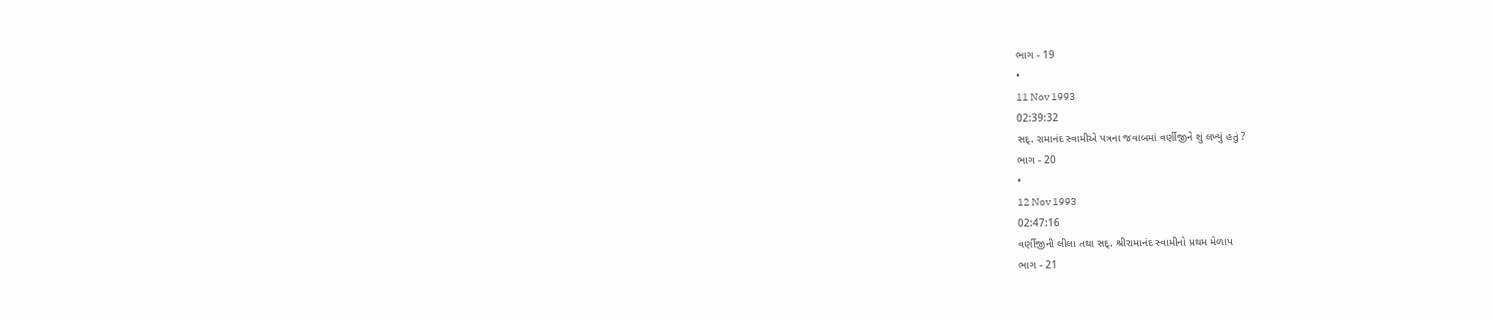ભાગ - 19
•
11 Nov 1993
02:39:32
સદ્. રામાનંદ સ્વામીએ પત્રના જવાબમાં વર્ણીજીને શું લખ્યું હતું ?
ભાગ - 20
•
12 Nov 1993
02:47:16
વર્ણીજીની લીલા તથા સદ્. શ્રીરામાનંદ સ્વામીનો પ્રથમ મેળાપ
ભાગ - 21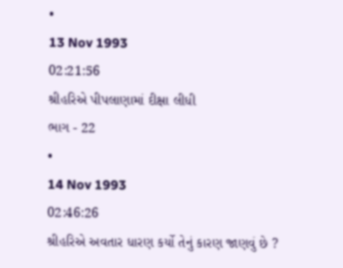•
13 Nov 1993
02:21:56
શ્રીહરિએ પીપલાણામાં દીક્ષા લીધી
ભાગ - 22
•
14 Nov 1993
02:46:26
શ્રીહરિએ અવતાર ધારણ કર્યો તેનું કારણ જાણવું છે ?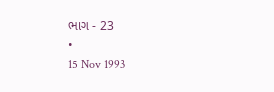ભાગ - 23
•
15 Nov 1993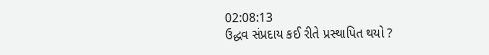02:08:13
ઉદ્ધવ સંપ્રદાય કઈ રીતે પ્રસ્થાપિત થયો ?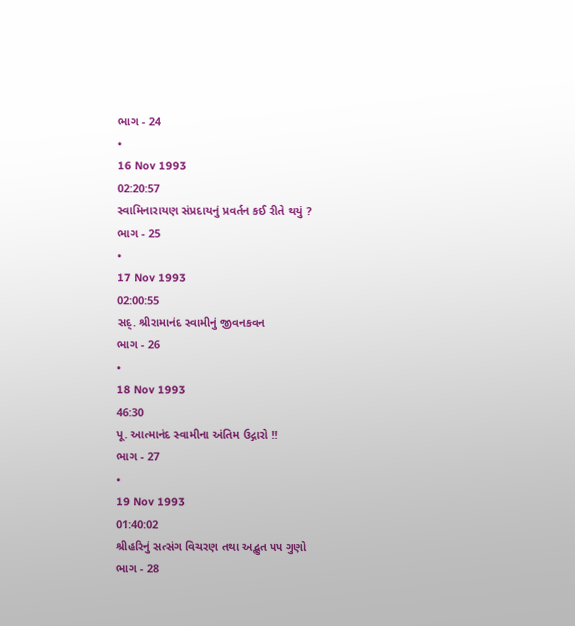ભાગ - 24
•
16 Nov 1993
02:20:57
સ્વામિનારાયણ સંપ્રદાયનું પ્રવર્તન કઈ રીતે થયું ?
ભાગ - 25
•
17 Nov 1993
02:00:55
સદ્. શ્રીરામાનંદ સ્વામીનું જીવનકવન
ભાગ - 26
•
18 Nov 1993
46:30
પૂ. આત્માનંદ સ્વામીના અંતિમ ઉદ્ગારો !!
ભાગ - 27
•
19 Nov 1993
01:40:02
શ્રીહરિનું સત્સંગ વિચરણ તથા અદ્ભુત ૫૫ ગુણો
ભાગ - 28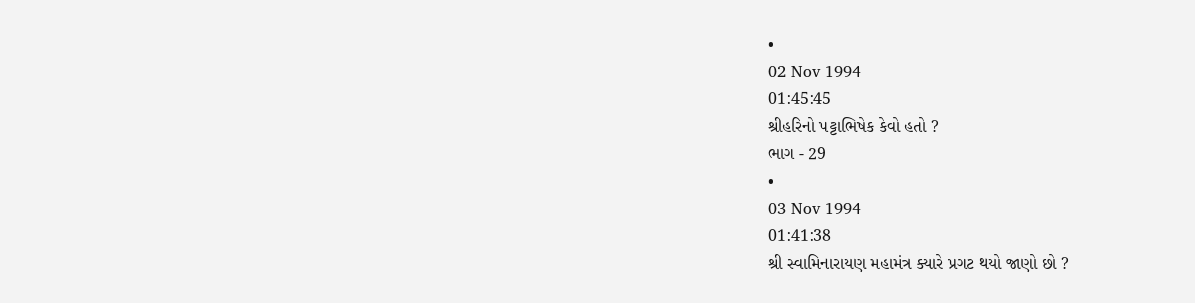•
02 Nov 1994
01:45:45
શ્રીહરિનો પટ્ટાભિષેક કેવો હતો ?
ભાગ - 29
•
03 Nov 1994
01:41:38
શ્રી સ્વામિનારાયણ મહામંત્ર ક્યારે પ્રગટ થયો જાણો છો ?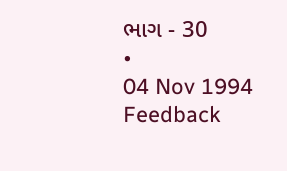ભાગ - 30
•
04 Nov 1994
Feedback